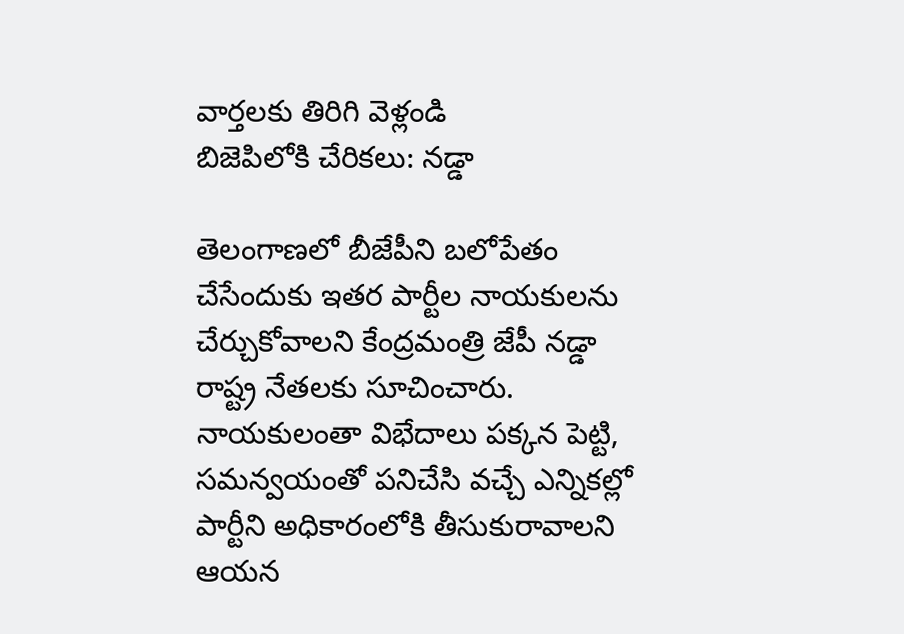వార్తలకు తిరిగి వెళ్లండి
బిజెపిలోకి చేరికలు: నడ్డా

తెలంగాణలో బీజేపీని బలోపేతం చేసేందుకు ఇతర పార్టీల నాయకులను చేర్చుకోవాలని కేంద్రమంత్రి జేపీ నడ్డా రాష్ట్ర నేతలకు సూచించారు. నాయకులంతా విభేదాలు పక్కన పెట్టి, సమన్వయంతో పనిచేసి వచ్చే ఎన్నికల్లో పార్టీని అధికారంలోకి తీసుకురావాలని ఆయన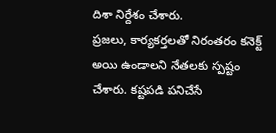దిశా నిర్దేశం చేశారు.
ప్రజలు, కార్యకర్తలతో నిరంతరం కనెక్ట్ అయి ఉండాలని నేతలకు స్పష్టం చేశారు. కష్టపడి పనిచేసే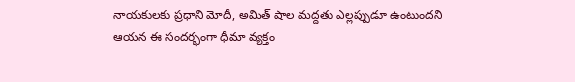నాయకులకు ప్రధాని మోదీ, అమిత్ షాల మద్దతు ఎల్లప్పుడూ ఉంటుందని ఆయన ఈ సందర్భంగా ధీమా వ్యక్తం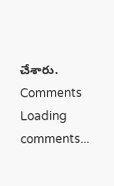చేశారు.
Comments
Loading comments...